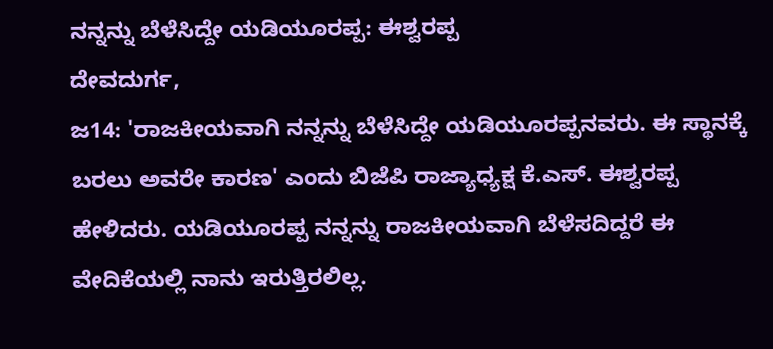ನನ್ನನ್ನು ಬೆಳೆಸಿದ್ದೇ ಯಡಿಯೂರಪ್ಪ: ಈಶ್ವರಪ್ಪ
ದೇವದುರ್ಗ,
ಜ14: 'ರಾಜಕೀಯವಾಗಿ ನನ್ನನ್ನು ಬೆಳೆಸಿದ್ದೇ ಯಡಿಯೂರಪ್ಪನವರು. ಈ ಸ್ಥಾನಕ್ಕೆ ಬರಲು ಅವರೇ ಕಾರಣ' ಎಂದು ಬಿಜೆಪಿ ರಾಜ್ಯಾಧ್ಯಕ್ಷ ಕೆ.ಎಸ್. ಈಶ್ವರಪ್ಪ ಹೇಳಿದರು. ಯಡಿಯೂರಪ್ಪ ನನ್ನನ್ನು ರಾಜಕೀಯವಾಗಿ ಬೆಳೆಸದಿದ್ದರೆ ಈ ವೇದಿಕೆಯಲ್ಲಿ ನಾನು ಇರುತ್ತಿರಲಿಲ್ಲ.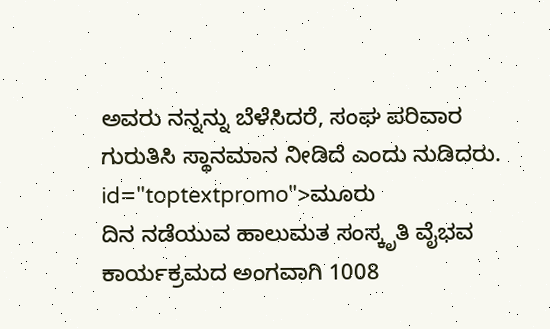ಅವರು ನನ್ನನ್ನು ಬೆಳೆಸಿದರೆ, ಸಂಘ ಪರಿವಾರ ಗುರುತಿಸಿ ಸ್ಥಾನಮಾನ ನೀಡಿದೆ ಎಂದು ನುಡಿದರು. id="toptextpromo">ಮೂರು
ದಿನ ನಡೆಯುವ ಹಾಲುಮತ ಸಂಸ್ಕೃತಿ ವೈಭವ ಕಾರ್ಯಕ್ರಮದ ಅಂಗವಾಗಿ 1008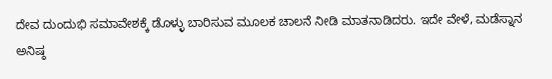ದೇವ ದುಂದುಭಿ ಸಮಾವೇಶಕ್ಕೆ ಡೊಳ್ಳು ಬಾರಿಸುವ ಮೂಲಕ ಚಾಲನೆ ನೀಡಿ ಮಾತನಾಡಿದರು. ಇದೇ ವೇಳೆ, ಮಡೆಸ್ನಾನ ಅನಿಷ್ಠ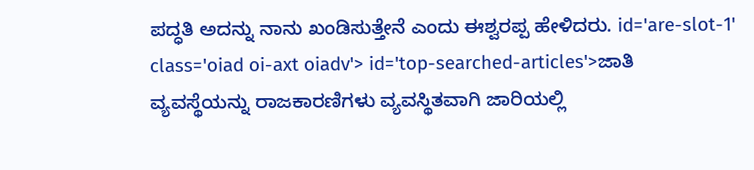ಪದ್ಧತಿ ಅದನ್ನು ನಾನು ಖಂಡಿಸುತ್ತೇನೆ ಎಂದು ಈಶ್ವರಪ್ಪ ಹೇಳಿದರು. id='are-slot-1' class='oiad oi-axt oiadv'> id='top-searched-articles'>ಜಾತಿ
ವ್ಯವಸ್ಥೆಯನ್ನು ರಾಜಕಾರಣಿಗಳು ವ್ಯವಸ್ಥಿತವಾಗಿ ಜಾರಿಯಲ್ಲಿ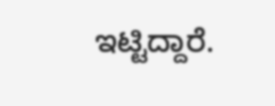ಇಟ್ಟಿದ್ದಾರೆ.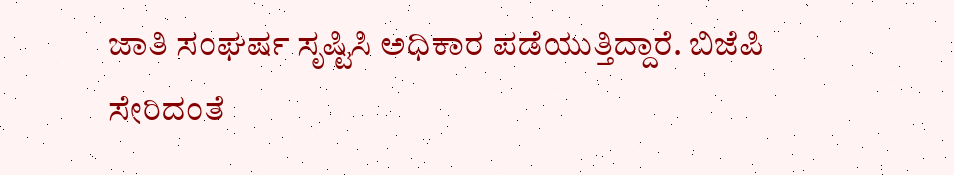ಜಾತಿ ಸಂಘರ್ಷ ಸೃಷ್ಟಿಸಿ ಅಧಿಕಾರ ಪಡೆಯುತ್ತಿದ್ದಾರೆ. ಬಿಜೆಪಿ ಸೇರಿದಂತೆ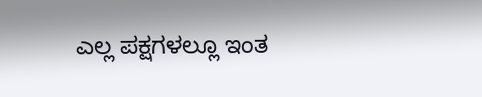ಎಲ್ಲ ಪಕ್ಷಗಳಲ್ಲೂ ಇಂತ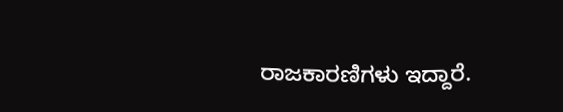ರಾಜಕಾರಣಿಗಳು ಇದ್ದಾರೆ.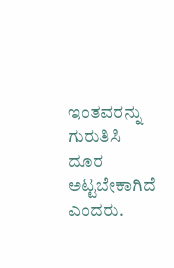ಇಂತವರನ್ನು ಗುರುತಿಸಿ ದೂರ ಅಟ್ಟಬೇಕಾಗಿದೆ ಎಂದರು.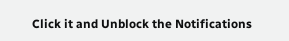Click it and Unblock the Notifications